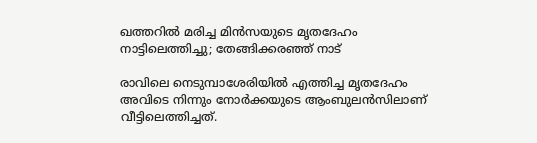ഖത്തറിൽ മരിച്ച മിന്‍സയുടെ മൃതദേഹം നാട്ടിലെത്തിച്ചു; തേങ്ങിക്കരഞ്ഞ് നാട്

രാവിലെ നെടുമ്പാശേരിയില്‍ എത്തിച്ച മൃതദേഹം അവിടെ നിന്നും നോര്‍ക്കയുടെ ആംബുലന്‍സിലാണ് വീട്ടിലെത്തിച്ചത്.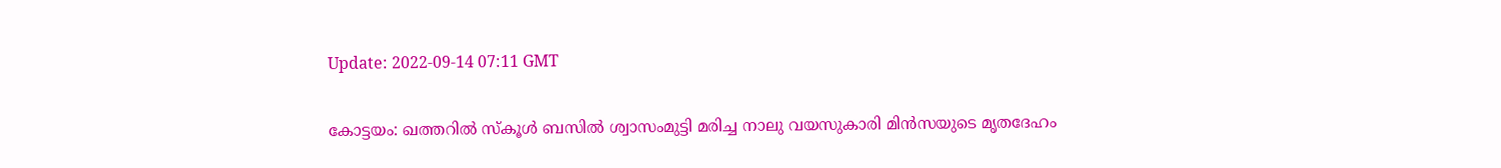Update: 2022-09-14 07:11 GMT

കോട്ടയം: ഖത്തറില്‍ സ്‌കൂള്‍ ബസില്‍ ശ്വാസംമുട്ടി മരിച്ച നാലു വയസുകാരി മിന്‍സയുടെ മൃതദേഹം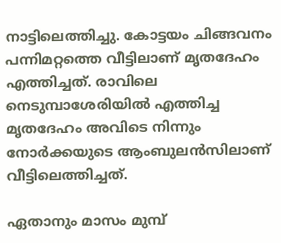നാട്ടിലെത്തിച്ചു. കോട്ടയം ചിങ്ങവനം പന്നിമറ്റത്തെ വീട്ടിലാണ് മൃതദേഹം എത്തിച്ചത്. രാവിലെ നെടുമ്പാശേരിയില്‍ എത്തിച്ച മൃതദേഹം അവിടെ നിന്നും നോര്‍ക്കയുടെ ആംബുലന്‍സിലാണ് വീട്ടിലെത്തിച്ചത്.

ഏതാനും മാസം മുമ്പ്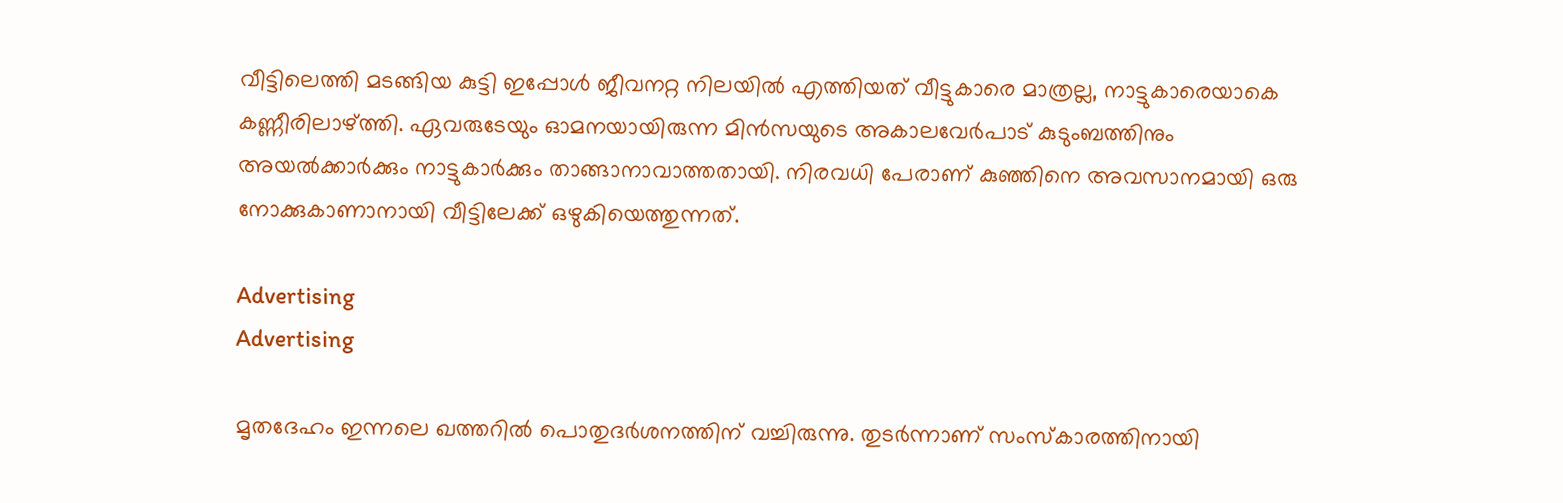വീട്ടിലെത്തി മടങ്ങിയ കുട്ടി ഇപ്പോള്‍ ജീവനറ്റ നിലയില്‍ എത്തിയത് വീട്ടുകാരെ മാത്രല്ല, നാട്ടുകാരെയാകെ കണ്ണീരിലാഴ്ത്തി. ഏവരുടേയും ഓമനയായിരുന്ന മിന്‍സയുടെ അകാലവേര്‍പാട് കുടുംബത്തിനും അയൽക്കാർക്കും നാട്ടുകാർക്കും താങ്ങാനാവാത്തതായി. നിരവധി പേരാണ് കുഞ്ഞിനെ അവസാനമായി ഒരു നോക്കുകാണാനായി വീട്ടിലേക്ക് ഒഴുകിയെത്തുന്നത്.

Advertising
Advertising

മൃതദേഹം ഇന്നലെ ഖത്തറിൽ പൊതുദർശനത്തിന് വച്ചിരുന്നു. തുടര്‍ന്നാണ് സംസ്‌കാരത്തിനായി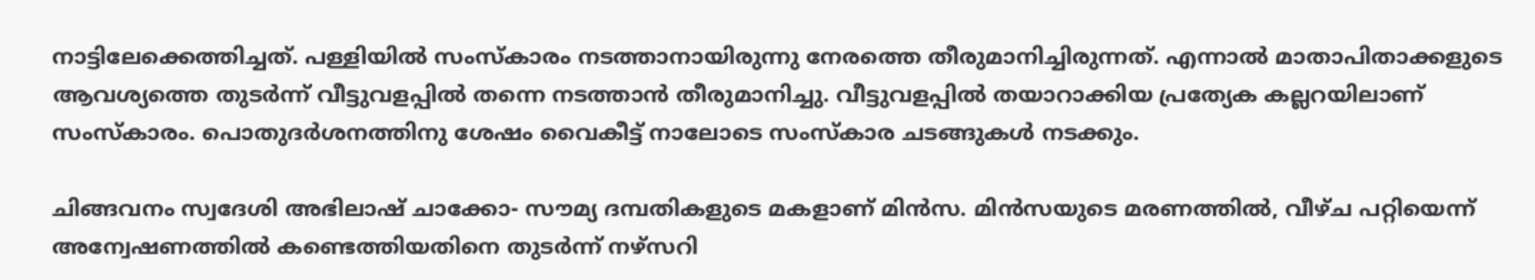നാട്ടിലേക്കെത്തിച്ചത്. പള്ളിയില്‍ സംസ്‌കാരം നടത്താനായിരുന്നു നേരത്തെ തീരുമാനിച്ചിരുന്നത്. എന്നാല്‍ മാതാപിതാക്കളുടെ ആവശ്യത്തെ തുടര്‍ന്ന് വീട്ടുവളപ്പില്‍ തന്നെ നടത്താന്‍ തീരുമാനിച്ചു. വീട്ടുവളപ്പില്‍ തയാറാക്കിയ പ്രത്യേക കല്ലറയിലാണ് സംസ്‌കാരം. പൊതുദര്‍ശനത്തിനു ശേഷം വൈകീട്ട് നാലോടെ സംസ്‌കാര ചടങ്ങുകള്‍ നടക്കും.

ചിങ്ങവനം സ്വദേശി അഭിലാഷ് ചാക്കോ- സൗമ്യ ദമ്പതികളുടെ മകളാണ് മിന്‍സ. മിൻസയുടെ മരണത്തിൽ, വീഴ്ച പറ്റിയെന്ന് അന്വേഷണത്തിൽ കണ്ടെത്തിയതിനെ തുടർന്ന് നഴ്സറി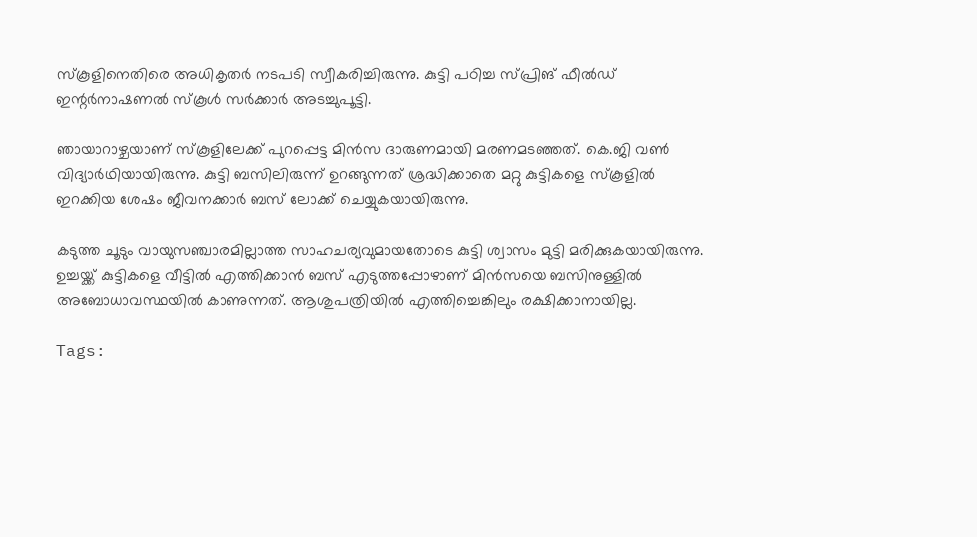സ്കൂളിനെതിരെ അധികൃതർ നടപടി സ്വീകരിച്ചിരുന്നു. കുട്ടി പഠിച്ച സ്പ്രിങ് ഫീൽഡ് ഇന്റർനാഷണൽ സ്‌കൂൾ സർക്കാർ അടച്ചുപൂട്ടി.

ഞായാറാഴ്ചയാണ് സ്‌കൂളിലേക്ക് പുറപ്പെട്ട മിൻസ ദാരുണമായി മരണമടഞ്ഞത്. കെ.ജി വൺ വിദ്യാർഥിയായിരുന്നു. കുട്ടി ബസിലിരുന്ന് ഉറങ്ങുന്നത് ശ്രദ്ധിക്കാതെ മറ്റു കുട്ടികളെ സ്‌കൂളിൽ ഇറക്കിയ ശേഷം ജീവനക്കാർ ബസ് ലോക്ക് ചെയ്യുകയായിരുന്നു.

കടുത്ത ചൂടും വായുസഞ്ചാരമില്ലാത്ത സാഹചര്യവുമായതോടെ കുട്ടി ശ്വാസം മുട്ടി മരിക്കുകയായിരുന്നു. ഉച്ചയ്ക്ക് കുട്ടികളെ വീട്ടിൽ എത്തിക്കാൻ ബസ് എടുത്തപ്പോഴാണ് മിൻസയെ ബസിനുള്ളിൽ അബോധാവസ്ഥയിൽ കാണുന്നത്. ആശുപത്രിയിൽ എത്തിച്ചെങ്കിലും രക്ഷിക്കാനായില്ല.

Tags: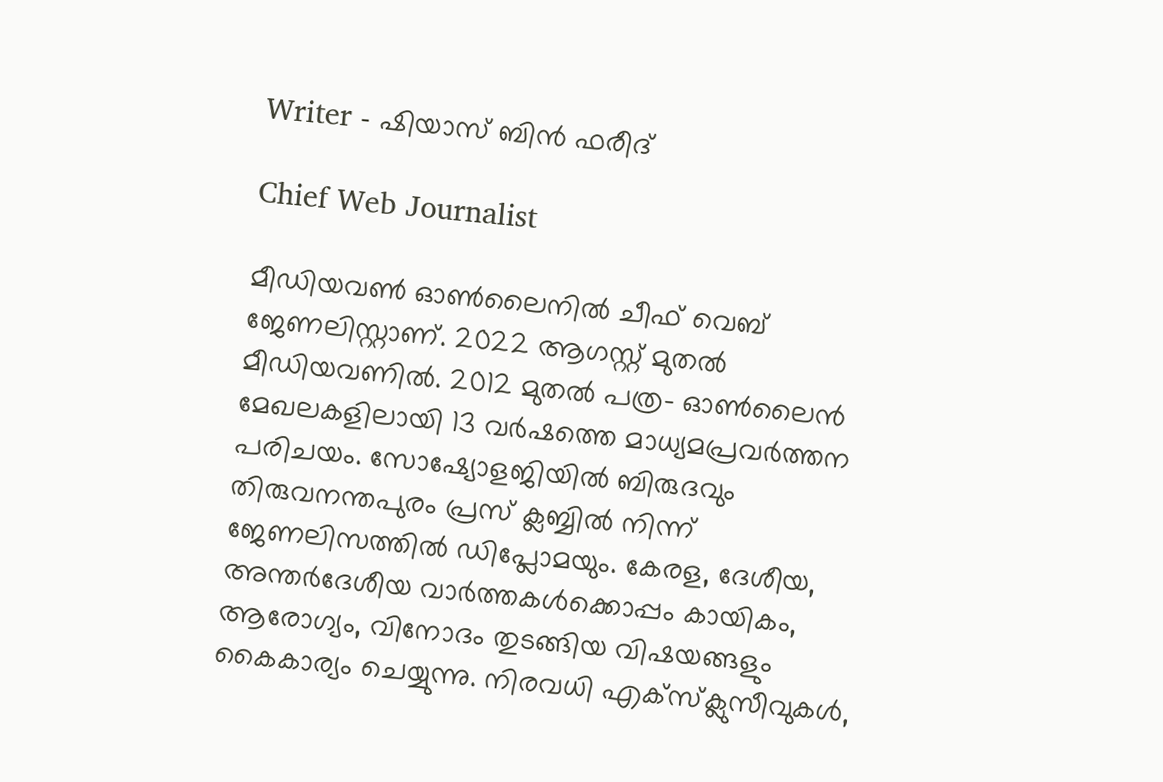Writer - ഷിയാസ് ബിന്‍ ഫരീദ്

Chief Web Journalist

മീഡിയവണ്‍ ഓണ്‍ലൈനില്‍ ചീഫ് വെബ് ജേണലിസ്റ്റാണ്. 2022 ആഗസ്റ്റ് മുതല്‍ മീഡിയവണില്‍. 2012 മുതല്‍ പത്ര- ഓണ്‍ലൈന്‍ മേഖലകളിലായി 13 വര്‍ഷത്തെ മാധ്യമപ്രവര്‍ത്തന പരിചയം. സോഷ്യോളജിയില്‍ ബിരുദവും തിരുവനന്തപുരം പ്രസ് ക്ലബ്ബില്‍ നിന്ന് ജേണലിസത്തില്‍ ഡിപ്ലോമയും. കേരള, ദേശീയ, അന്തര്‍ദേശീയ വാര്‍ത്തകള്‍ക്കൊപ്പം കായികം, ആരോഗ്യം, വിനോദം തുടങ്ങിയ വിഷയങ്ങളും കൈകാര്യം ചെയ്യുന്നു. നിരവധി എക്സ്ക്ലുസീവുകള്‍,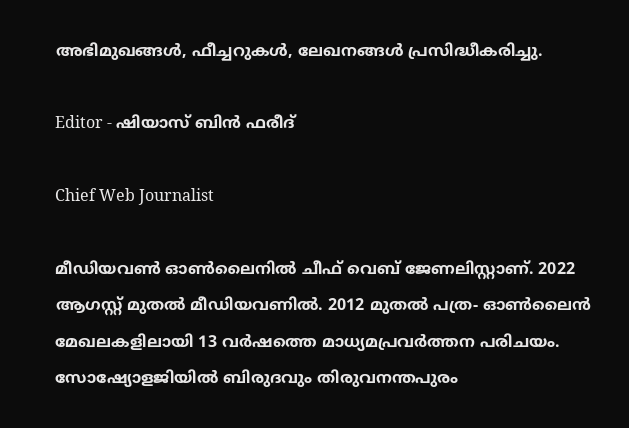അഭിമുഖങ്ങള്‍, ഫീച്ചറുകള്‍, ലേഖനങ്ങള്‍ പ്രസിദ്ധീകരിച്ചു.

Editor - ഷിയാസ് ബിന്‍ ഫരീദ്

Chief Web Journalist

മീഡിയവണ്‍ ഓണ്‍ലൈനില്‍ ചീഫ് വെബ് ജേണലിസ്റ്റാണ്. 2022 ആഗസ്റ്റ് മുതല്‍ മീഡിയവണില്‍. 2012 മുതല്‍ പത്ര- ഓണ്‍ലൈന്‍ മേഖലകളിലായി 13 വര്‍ഷത്തെ മാധ്യമപ്രവര്‍ത്തന പരിചയം. സോഷ്യോളജിയില്‍ ബിരുദവും തിരുവനന്തപുരം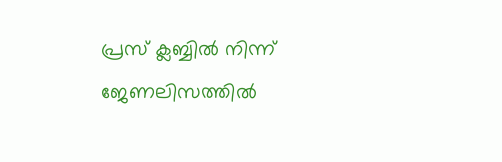പ്രസ് ക്ലബ്ബില്‍ നിന്ന് ജേണലിസത്തില്‍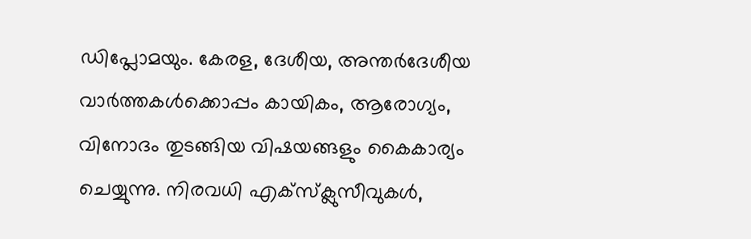ഡിപ്ലോമയും. കേരള, ദേശീയ, അന്തര്‍ദേശീയ വാര്‍ത്തകള്‍ക്കൊപ്പം കായികം, ആരോഗ്യം, വിനോദം തുടങ്ങിയ വിഷയങ്ങളും കൈകാര്യം ചെയ്യുന്നു. നിരവധി എക്സ്ക്ലുസീവുകള്‍,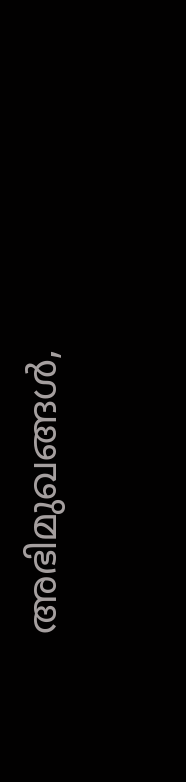അഭിമുഖങ്ങള്‍,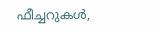ഫീച്ചറുകള്‍,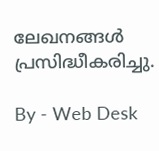ലേഖനങ്ങള്‍ പ്രസിദ്ധീകരിച്ചു.

By - Web Desk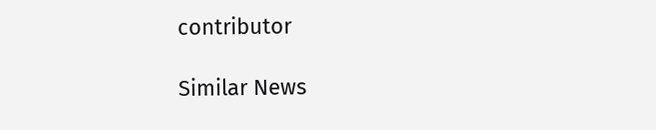contributor

Similar News